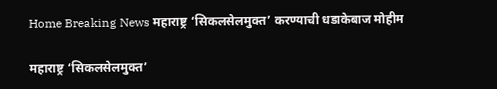Home Breaking News महाराष्ट्र ‘सिकलसेलमुक्त’ करण्याची धडाकेबाज मोहीम

महाराष्ट्र ‘सिकलसेलमुक्त’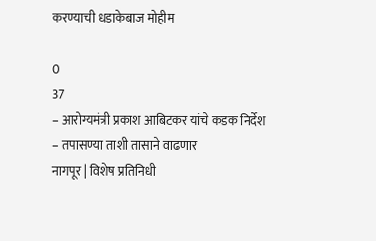करण्याची धडाकेबाज मोहीम

0
37
– आरोग्यमंत्री प्रकाश आबिटकर यांचे कडक निर्देश
– तपासण्या ताशी तासाने वाढणार
नागपूर | विशेष प्रतिनिधी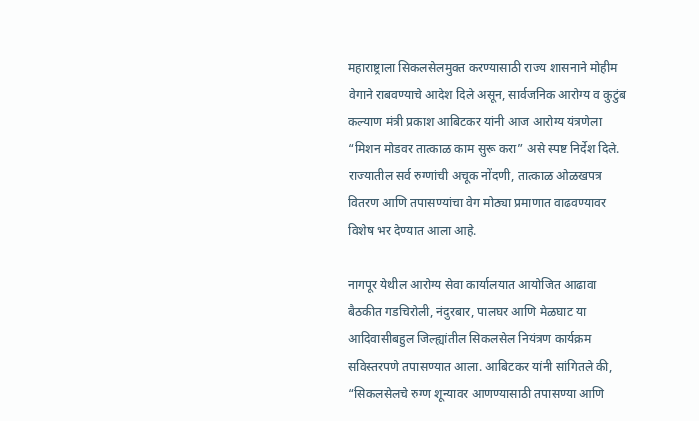महाराष्ट्राला सिकलसेलमुक्त करण्यासाठी राज्य शासनाने मोहीम वेगाने राबवण्याचे आदेश दिले असून, सार्वजनिक आरोग्य व कुटुंब कल्याण मंत्री प्रकाश आबिटकर यांनी आज आरोग्य यंत्रणेला “मिशन मोडवर तात्काळ काम सुरू करा” असे स्पष्ट निर्देश दिले. राज्यातील सर्व रुग्णांची अचूक नोंदणी, तात्काळ ओळखपत्र वितरण आणि तपासण्यांचा वेग मोठ्या प्रमाणात वाढवण्यावर विशेष भर देण्यात आला आहे.

नागपूर येथील आरोग्य सेवा कार्यालयात आयोजित आढावा बैठकीत गडचिरोली, नंदुरबार, पालघर आणि मेळघाट या आदिवासीबहुल जिल्ह्यांतील सिकलसेल नियंत्रण कार्यक्रम सविस्तरपणे तपासण्यात आला. आबिटकर यांनी सांगितले की, “सिकलसेलचे रुग्ण शून्यावर आणण्यासाठी तपासण्या आणि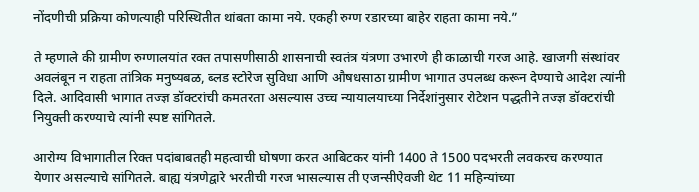नोंदणीची प्रक्रिया कोणत्याही परिस्थितीत थांबता कामा नये. एकही रुग्ण रडारच्या बाहेर राहता कामा नये.”

ते म्हणाले की ग्रामीण रुग्णालयांत रक्त तपासणीसाठी शासनाची स्वतंत्र यंत्रणा उभारणे ही काळाची गरज आहे. खाजगी संस्थांवर अवलंबून न राहता तांत्रिक मनुष्यबळ, ब्लड स्टोरेज सुविधा आणि औषधसाठा ग्रामीण भागात उपलब्ध करून देण्याचे आदेश त्यांनी दिले. आदिवासी भागात तज्ज्ञ डॉक्टरांची कमतरता असल्यास उच्च न्यायालयाच्या निर्देशांनुसार रोटेशन पद्धतीने तज्ज्ञ डॉक्टरांची नियुक्ती करण्याचे त्यांनी स्पष्ट सांगितले.

आरोग्य विभागातील रिक्त पदांबाबतही महत्वाची घोषणा करत आबिटकर यांनी 1400 ते 1500 पदभरती लवकरच करण्यात येणार असल्याचे सांगितले. बाह्य यंत्रणेद्वारे भरतीची गरज भासल्यास ती एजन्सीऐवजी थेट 11 महिन्यांच्या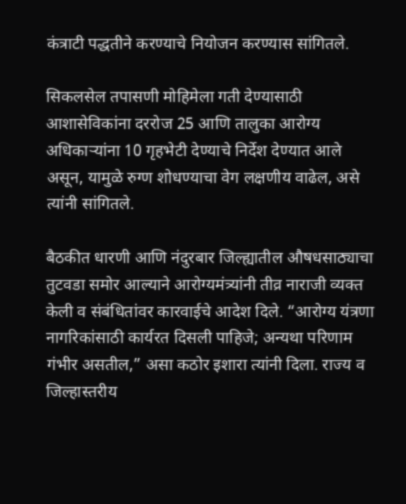कंत्राटी पद्धतीने करण्याचे नियोजन करण्यास सांगितले.

सिकलसेल तपासणी मोहिमेला गती देण्यासाठी आशासेविकांना दररोज 25 आणि तालुका आरोग्य अधिकाऱ्यांना 10 गृहभेटी देण्याचे निर्देश देण्यात आले असून, यामुळे रुग्ण शोधण्याचा वेग लक्षणीय वाढेल, असे त्यांनी सांगितले.

बैठकीत धारणी आणि नंदुरबार जिल्ह्यातील औषधसाठ्याचा तुटवडा समोर आल्याने आरोग्यमंत्र्यांनी तीव्र नाराजी व्यक्त केली व संबंधितांवर कारवाईचे आदेश दिले. “आरोग्य यंत्रणा नागरिकांसाठी कार्यरत दिसली पाहिजे; अन्यथा परिणाम गंभीर असतील,” असा कठोर इशारा त्यांनी दिला. राज्य व जिल्हास्तरीय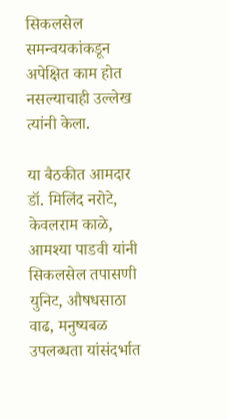सिकलसेल समन्वयकांकडून अपेक्षित काम होत नसल्याचाही उल्लेख त्यांनी केला.

या बैठकीत आमदार डॉ. मिलिंद नरोटे, केवलराम काळे, आमश्या पाडवी यांनी सिकलसेल तपासणी युनिट, औषधसाठा वाढ, मनुष्यबळ उपलब्धता यांसंदर्भात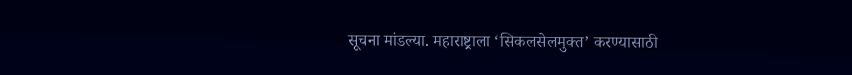सूचना मांडल्या. महाराष्ट्राला ‘सिकलसेलमुक्त’ करण्यासाठी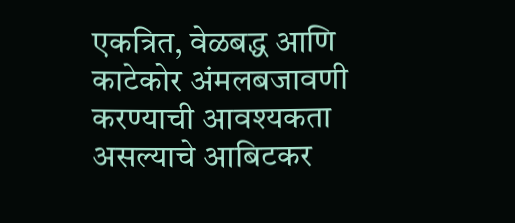एकत्रित, वेळबद्ध आणि काटेकोर अंमलबजावणी करण्याची आवश्यकता असल्याचे आबिटकर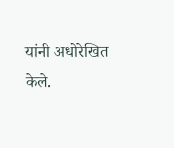यांनी अधोरेखित केले.